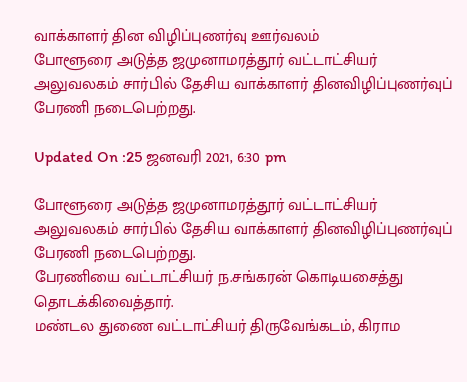வாக்காளர் தின விழிப்புணர்வு ஊர்வலம்
போளூரை அடுத்த ஜமுனாமரத்தூர் வட்டாட்சியர் அலுவலகம் சார்பில் தேசிய வாக்காளர் தினவிழிப்புணர்வுப் பேரணி நடைபெற்றது.

Updated On :25 ஜனவரி 2021, 6:30 pm

போளூரை அடுத்த ஜமுனாமரத்தூர் வட்டாட்சியர் அலுவலகம் சார்பில் தேசிய வாக்காளர் தினவிழிப்புணர்வுப் பேரணி நடைபெற்றது.
பேரணியை வட்டாட்சியர் ந.சங்கரன் கொடியசைத்து தொடக்கிவைத்தார்.
மண்டல துணை வட்டாட்சியர் திருவேங்கடம், கிராம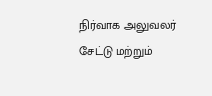நிர்வாக அலுவலர் சேட்டு மற்றும்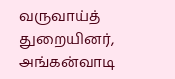வருவாய்த் துறையினர், அங்கன்வாடி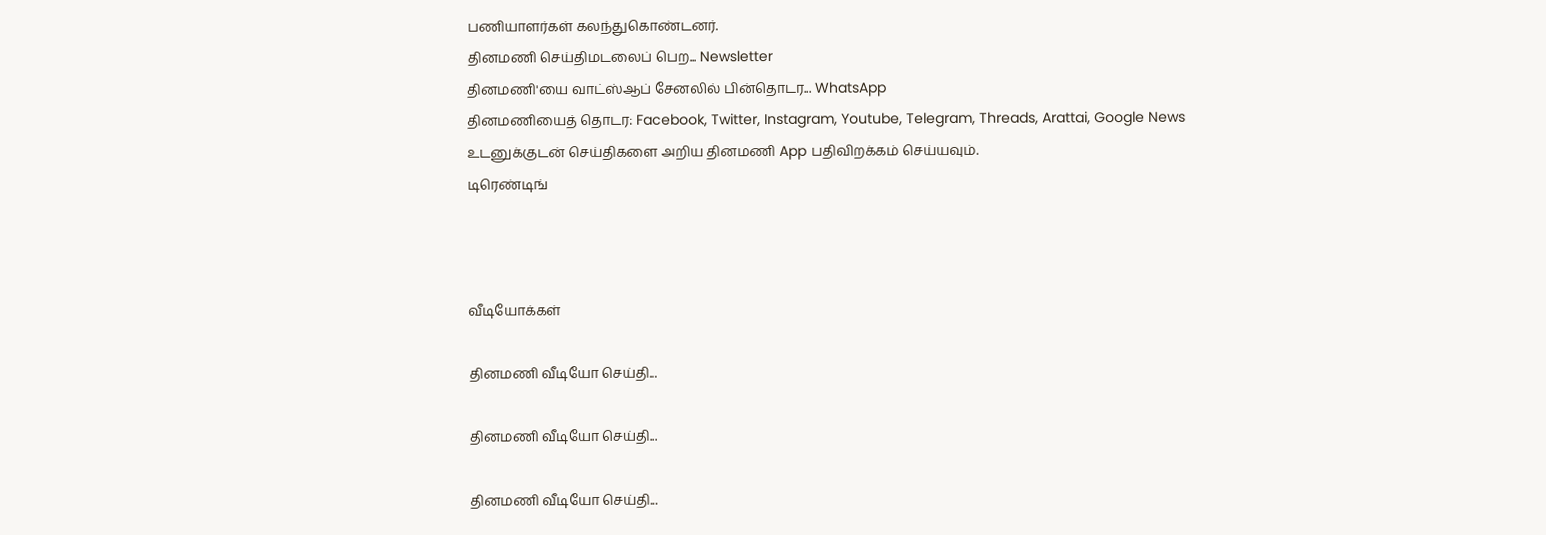பணியாளர்கள் கலந்துகொண்டனர்.
தினமணி செய்திமடலைப் பெற... Newsletter
தினமணி'யை வாட்ஸ்ஆப் சேனலில் பின்தொடர... WhatsApp
தினமணியைத் தொடர: Facebook, Twitter, Instagram, Youtube, Telegram, Threads, Arattai, Google News
உடனுக்குடன் செய்திகளை அறிய தினமணி App பதிவிறக்கம் செய்யவும்.
டிரெண்டிங்



வீடியோக்கள்

தினமணி வீடியோ செய்தி...

தினமணி வீடியோ செய்தி...

தினமணி வீடியோ செய்தி...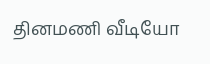தினமணி வீடியோ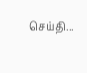செய்தி...